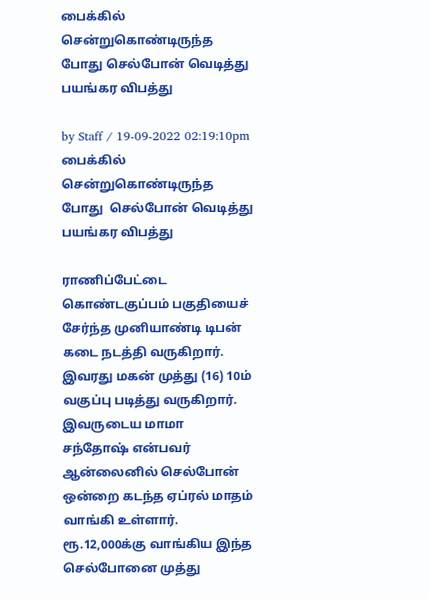பைக்கில் சென்றுகொண்டிருந்த போது செல்போன் வெடித்து பயங்கர விபத்து

by Staff / 19-09-2022 02:19:10pm
பைக்கில் சென்றுகொண்டிருந்த போது  செல்போன் வெடித்து பயங்கர விபத்து

ராணிப்பேட்டை கொண்டகுப்பம் பகுதியைச் சேர்ந்த முனியாண்டி டிபன் கடை நடத்தி வருகிறார். இவரது மகன் முத்து (16) 10ம் வகுப்பு படித்து வருகிறார். இவருடைய மாமா சந்தோஷ் என்பவர் ஆன்லைனில் செல்போன் ஒன்றை கடந்த ஏப்ரல் மாதம் வாங்கி உள்ளார். ரூ.12,000க்கு வாங்கிய இந்த செல்போனை முத்து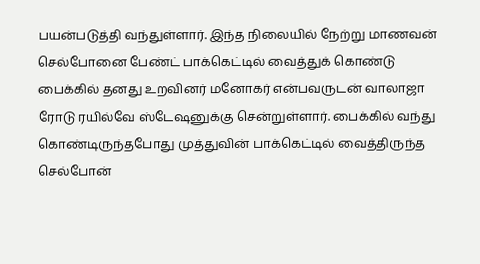பயன்படுத்தி வந்துள்ளார். இந்த நிலையில் நேற்று மாணவன் செல்போனை பேண்ட் பாக்கெட்டில் வைத்துக் கொண்டு பைக்கில் தனது உறவினர் மனோகர் என்பவருடன் வாலாஜா ரோடு ரயில்வே ஸ்டேஷனுக்கு சென்றுள்ளார். பைக்கில் வந்து கொண்டிருந்தபோது முத்துவின் பாக்கெட்டில் வைத்திருந்த செல்போன்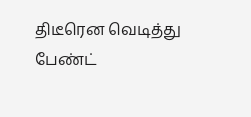திடீரென வெடித்து பேண்ட்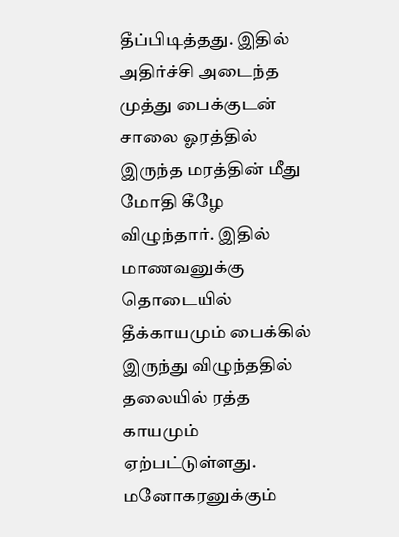தீப்பிடித்தது. இதில் அதிர்ச்சி அடைந்த முத்து பைக்குடன் சாலை ஓரத்தில் இருந்த மரத்தின் மீது மோதி கீழே விழுந்தார். இதில் மாணவனுக்கு தொடையில் தீக்காயமும் பைக்கில் இருந்து விழுந்ததில் தலையில் ரத்த காயமும் ஏற்பட்டுள்ளது. மனோகரனுக்கும்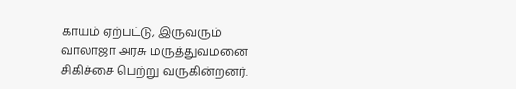காயம் ஏற்பட்டு, இருவரும் வாலாஜா அரசு மருத்துவமனை சிகிச்சை பெற்று வருகின்றனர்.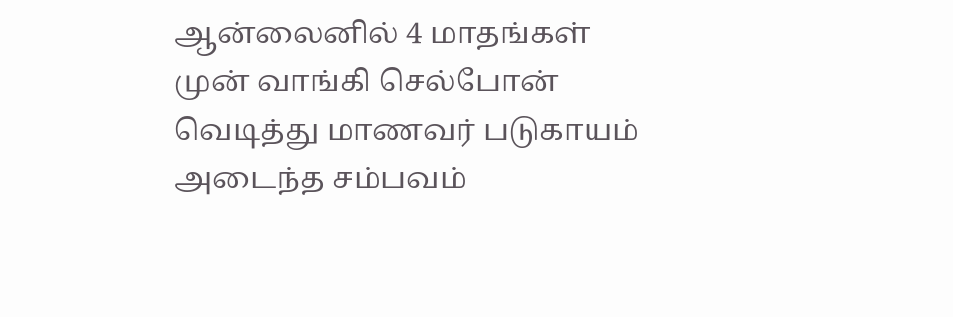ஆன்லைனில் 4 மாதங்கள் முன் வாங்கி செல்போன் வெடித்து மாணவர் படுகாயம் அடைந்த சம்பவம்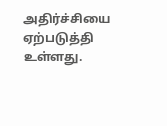அதிர்ச்சியை ஏற்படுத்தி உள்ளது.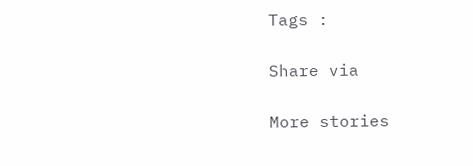Tags :

Share via

More stories